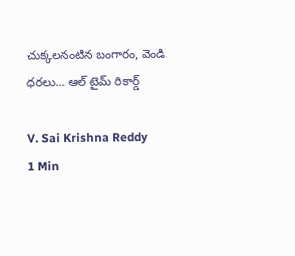చుక్కలనంటిన బంగారం, వెండి ధరలు… ఆల్ టైమ్ రికార్డ్

V. Sai Krishna Reddy
1 Min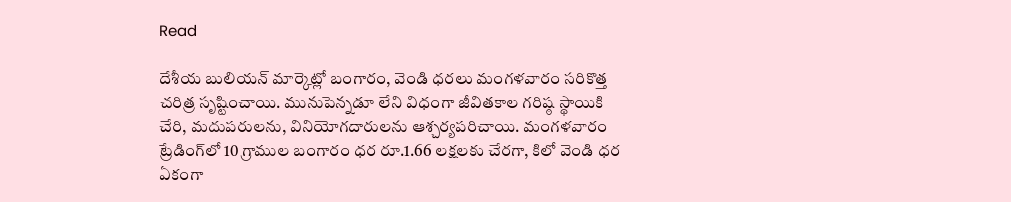Read

దేశీయ బులియన్ మార్కెట్లో బంగారం, వెండి ధరలు మంగళవారం సరికొత్త చరిత్ర సృష్టించాయి. మునుపెన్నడూ లేని విధంగా జీవితకాల గరిష్ఠ స్థాయికి చేరి, మదుపరులను, వినియోగదారులను ఆశ్చర్యపరిచాయి. మంగళవారం ట్రేడింగ్‌లో 10 గ్రాముల బంగారం ధర రూ.1.66 లక్షలకు చేరగా, కిలో వెండి ధర ఏకంగా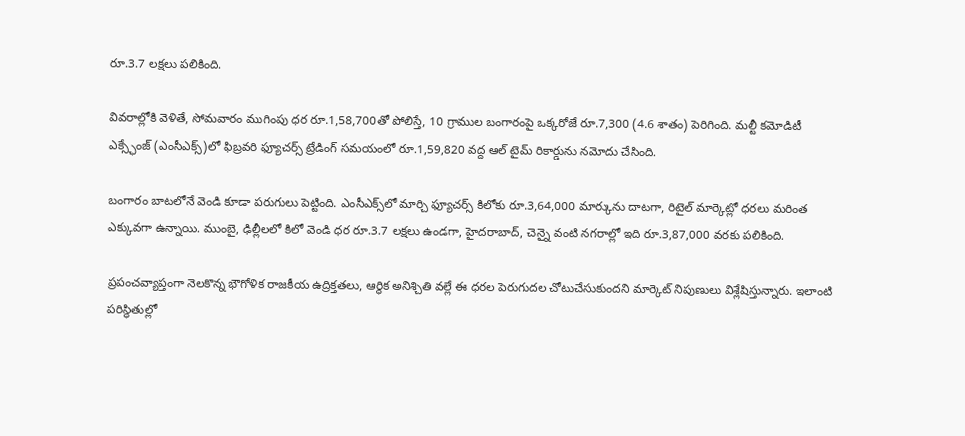రూ.3.7 లక్షలు పలికింది.

వివరాల్లోకి వెళితే, సోమవారం ముగింపు ధర రూ.1,58,700తో పోలిస్తే, 10 గ్రాముల బంగారంపై ఒక్కరోజే రూ.7,300 (4.6 శాతం) పెరిగింది. మల్టీ కమోడిటీ ఎక్స్ఛేంజ్ (ఎంసీఎక్స్‌)లో ఫిబ్రవరి ఫ్యూచర్స్ ట్రేడింగ్ సమయంలో రూ.1,59,820 వద్ద ఆల్ టైమ్ రికార్డును నమోదు చేసింది.

బంగారం బాటలోనే వెండి కూడా పరుగులు పెట్టింది. ఎంసీఎక్స్‌లో మార్చి ఫ్యూచర్స్ కిలోకు రూ.3,64,000 మార్కును దాటగా, రిటైల్ మార్కెట్లో ధరలు మరింత ఎక్కువగా ఉన్నాయి. ముంబై, ఢిల్లీలలో కిలో వెండి ధర రూ.3.7 లక్షలు ఉండగా, హైదరాబాద్, చెన్నై వంటి నగరాల్లో ఇది రూ.3,87,000 వరకు పలికింది.

ప్రపంచవ్యాప్తంగా నెలకొన్న భౌగోళిక రాజకీయ ఉద్రిక్తతలు, ఆర్థిక అనిశ్చితి వల్లే ఈ ధరల పెరుగుదల చోటుచేసుకుందని మార్కెట్ నిపుణులు విశ్లేషిస్తున్నారు. ఇలాంటి పరిస్థితుల్లో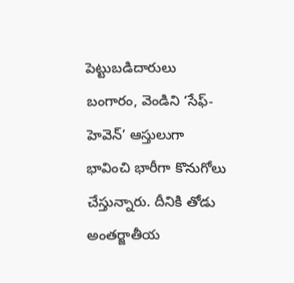పెట్టుబడిదారులు బంగారం, వెండిని ‘సేఫ్-హెవెన్’ ఆస్తులుగా భావించి భారీగా కొనుగోలు చేస్తున్నారు. దీనికి తోడు అంతర్జాతీయ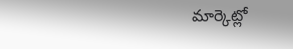మార్కెట్లో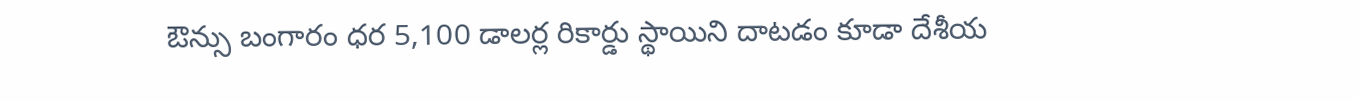ఔన్సు బంగారం ధర 5,100 డాలర్ల రికార్డు స్థాయిని దాటడం కూడా దేశీయ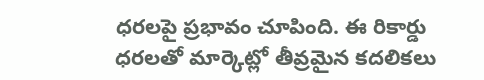ధరలపై ప్రభావం చూపింది. ఈ రికార్డు ధరలతో మార్కెట్లో తీవ్రమైన కదలికలు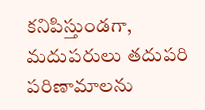కనిపిస్తుండగా, మదుపరులు తదుపరి పరిణామాలను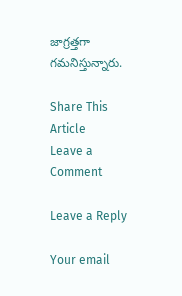జాగ్రత్తగా గమనిస్తున్నారు.

Share This Article
Leave a Comment

Leave a Reply

Your email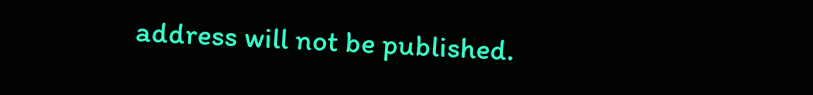address will not be published.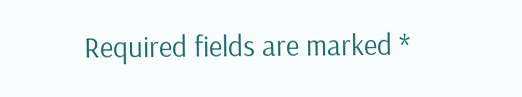Required fields are marked *